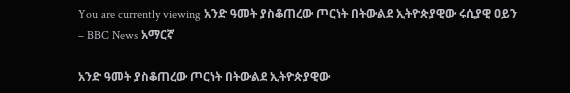You are currently viewing አንድ ዓመት ያስቆጠረው ጦርነት በትውልደ ኢትዮጵያዊው ሩሲያዊ ዐይን – BBC News አማርኛ

አንድ ዓመት ያስቆጠረው ጦርነት በትውልደ ኢትዮጵያዊው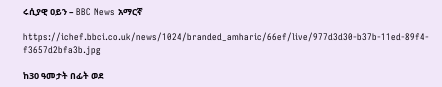ሩሲያዊ ዐይን – BBC News አማርኛ

https://ichef.bbci.co.uk/news/1024/branded_amharic/66ef/live/977d3d30-b37b-11ed-89f4-f3657d2bfa3b.jpg

ከ30 ዓመታት በፊት ወደ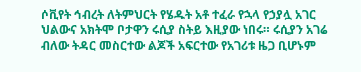ሶቪየት ኅብረት ለትምህርት የሄዱት አቶ ተፈራ የኋላ የኃያሏ አገር ህልውና አክትሞ ቦታዋን ሩሲያ ስትይ እዚያው ነበሩ። ሩሲያን አገሬ ብለው ትዳር መስርተው ልጆች አፍርተው የአገሪቱ ዜጋ ቢሆኑም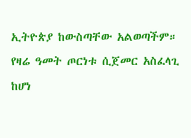ኢትዮጵያ ከውስጣቸው አልወጣችም። የዛሬ ዓመት ጦርነቱ ሲጀመር አስፈላጊ ከሆነ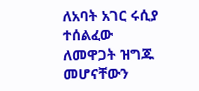ለአባት አገር ሩሲያ ተሰልፈው ለመዋጋት ዝግጁ መሆናቸውን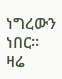ነግረውን ነበር። ዛሬ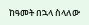ከዓመት በኋላ ስላለው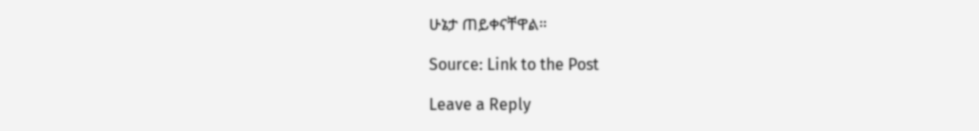ሁኔታ ጠይቀናቸዋል።

Source: Link to the Post

Leave a Reply